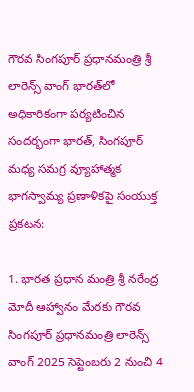గౌరవ సింగపూర్ ప్రధానమంత్రి శ్రీ లారెన్స్ వాంగ్ భారత్‌లో అధికారికంగా పర్యటించిన సందర్భంగా భారత్, సింగపూర్ మధ్య సమగ్ర వ్యూహాత్మక భాగస్వామ్య ప్రణాళికపై సంయుక్త ప్రకటన:

1. భారత ప్రధాన మంత్రి శ్రీ నరేంద్ర మోదీ ఆహ్వానం మేరకు గౌరవ సింగపూర్ ప్రధానమంత్రి లారెన్స్ వాంగ్ 2025 సెప్టెంబరు 2 నుంచి 4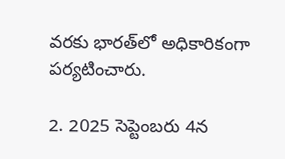వరకు భారత్‌లో అధికారికంగా పర్యటించారు.

2. 2025 సెప్టెంబరు 4న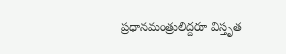ప్రధానమంత్రులిద్దరూ విస్తృత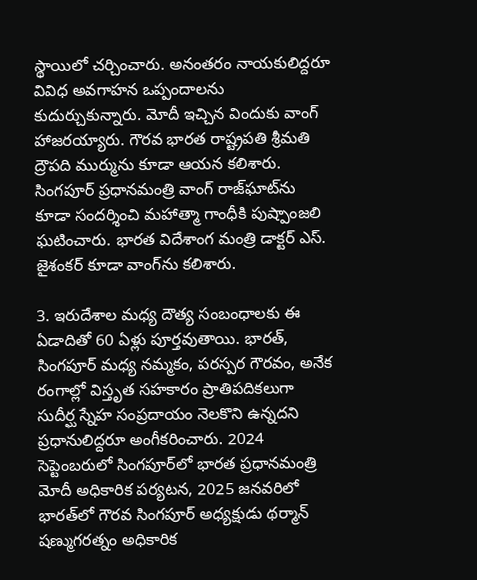స్థాయిలో చర్చించారు. అనంతరం నాయకులిద్దరూ వివిధ అవగాహన ఒప్పందాలను కుదుర్చుకున్నారు. మోదీ ఇచ్చిన విందుకు వాంగ్ హాజరయ్యారు. గౌరవ భారత రాష్ట్రపతి శ్రీమతి ద్రౌపది ముర్మును కూడా ఆయన కలిశారు. సింగపూర్ ప్రధానమంత్రి వాంగ్ రాజ్‌ఘాట్‌ను కూడా సందర్శించి మహాత్మా గాంధీకి పుష్పాంజలి ఘటించారు. భారత విదేశాంగ మంత్రి డాక్టర్ ఎస్. జైశంకర్ కూడా వాంగ్‌ను కలిశారు.

3. ఇరుదేశాల మధ్య దౌత్య సంబంధాలకు ఈ ఏడాదితో 60 ఏళ్లు పూర్తవుతాయి. భారత్, సింగపూర్ మధ్య నమ్మకం, పరస్పర గౌరవం, అనేక రంగాల్లో విస్తృత సహకారం ప్రాతిపదికలుగా సుదీర్ఘ స్నేహ సంప్రదాయం నెలకొని ఉన్నదని ప్రధానులిద్దరూ అంగీకరించారు. 2024 సెప్టెంబరులో సింగపూర్‌లో భారత ప్రధానమంత్రి మోదీ అధికారిక పర్యటన, 2025 జనవరిలో భారత్‌లో గౌరవ సింగపూర్ అధ్యక్షుడు థర్మాన్ షణ్ముగరత్నం అధికారిక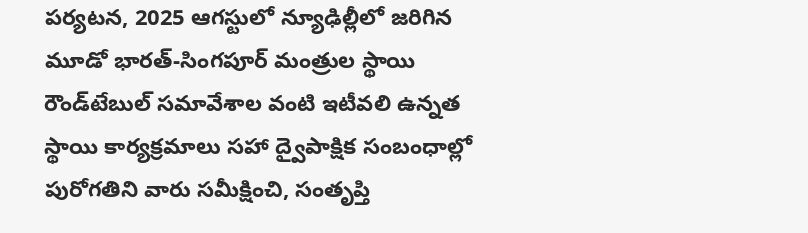పర్యటన, 2025 ఆగస్టులో న్యూఢిల్లీలో జరిగిన మూడో భారత్-సింగపూర్ మంత్రుల స్థాయి రౌండ్‌టేబుల్ సమావేశాల వంటి ఇటీవలి ఉన్నత స్థాయి కార్యక్రమాలు సహా ద్వైపాక్షిక సంబంధాల్లో పురోగతిని వారు సమీక్షించి, సంతృప్తి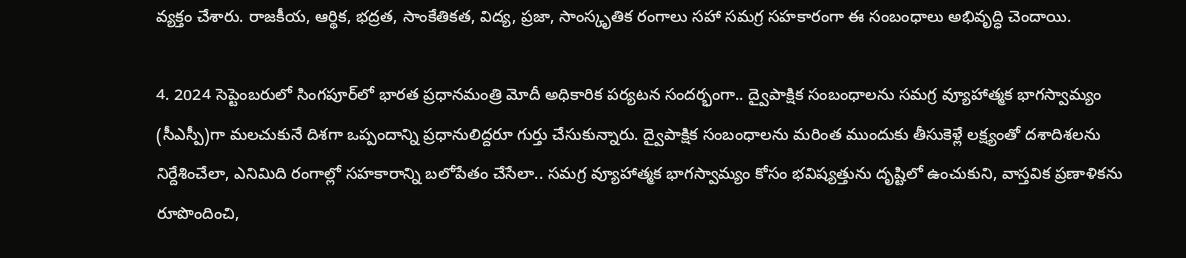వ్యక్తం చేశారు. రాజకీయ, ఆర్థిక, భద్రత, సాంకేతికత, విద్య, ప్రజా, సాంస్కృతిక రంగాలు సహా సమగ్ర సహకారంగా ఈ సంబంధాలు అభివృద్ధి చెందాయి.

4. 2024 సెప్టెంబరులో సింగపూర్‌లో భారత ప్రధానమంత్రి మోదీ అధికారిక పర్యటన సందర్భంగా.. ద్వైపాక్షిక సంబంధాలను సమగ్ర వ్యూహాత్మక భాగస్వామ్యం (సీఎస్పీ)గా మలచుకునే దిశగా ఒప్పందాన్ని ప్రధానులిద్దరూ గుర్తు చేసుకున్నారు. ద్వైపాక్షిక సంబంధాలను మరింత ముందుకు తీసుకెళ్లే లక్ష్యంతో దశాదిశలను నిర్దేశించేలా, ఎనిమిది రంగాల్లో సహకారాన్ని బలోపేతం చేసేలా.. సమగ్ర వ్యూహాత్మక భాగస్వామ్యం కోసం భవిష్యత్తును దృష్టిలో ఉంచుకుని, వాస్తవిక ప్రణాళికను రూపొందించి,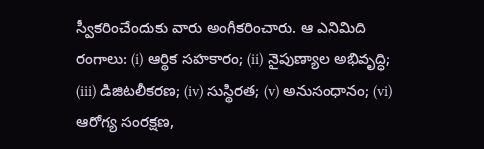స్వీకరించేందుకు వారు అంగీకరించారు. ఆ ఎనిమిది రంగాలు: (i) ఆర్థిక సహకారం; (ii) నైపుణ్యాల అభివృద్ధి; (iii) డిజిటలీకరణ; (iv) సుస్థిరత; (v) అనుసంధానం; (vi) ఆరోగ్య సంరక్షణ,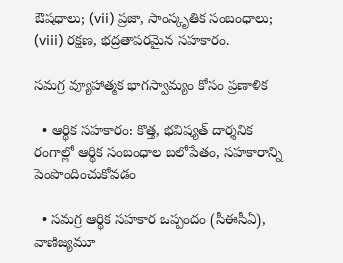ఔషధాలు; (vii) ప్రజా, సాంస్కృతిక సంబంధాలు; (viii) రక్షణ, భద్రతాపరమైన సహకారం.

సమగ్ర వ్యూహాత్మక భాగస్వామ్యం కోసం ప్రణాళిక

  • ఆర్థిక సహకారం: కొత్త, భవిష్యత్ దార్శనిక రంగాల్లో ఆర్థిక సంబంధాల బలోపేతం, సహకారాన్ని పెంపొందించుకోవడం

  • సమగ్ర ఆర్థిక సహకార ఒప్పందం (సీఈసీఏ), వాణిజ్యమూ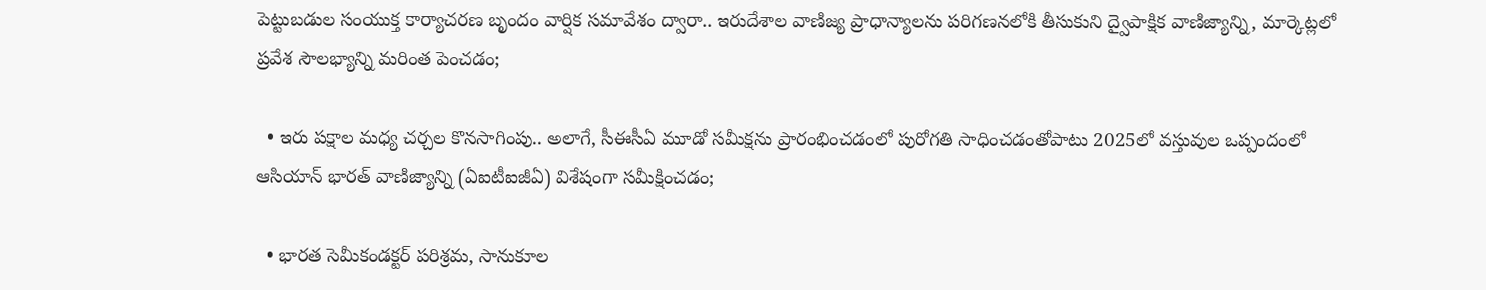పెట్టుబడుల సంయుక్త కార్యాచరణ బృందం వార్షిక సమావేశం ద్వారా.. ఇరుదేశాల వాణిజ్య ప్రాధాన్యాలను పరిగణనలోకి తీసుకుని ద్వైపాక్షిక వాణిజ్యాన్ని, మార్కెట్లలో ప్రవేశ సౌలభ్యాన్ని మరింత పెంచడం;

  • ఇరు పక్షాల మధ్య చర్చల కొనసాగింపు.. అలాగే, సీఈసీఏ మూడో సమీక్షను ప్రారంభించడంలో పురోగతి సాధించడంతోపాటు 2025లో వస్తువుల ఒప్పందంలో ఆసియాన్ భారత్ వాణిజ్యాన్ని (ఏఐటీఐజీఏ) విశేషంగా సమీక్షించడం;

  • భారత సెమీకండక్టర్ పరిశ్రమ, సానుకూల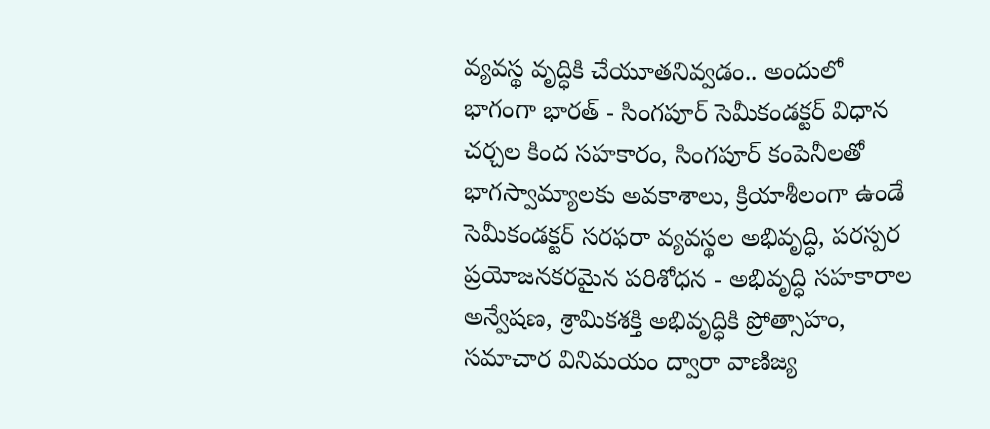వ్యవస్థ వృద్ధికి చేయూతనివ్వడం.. అందులో భాగంగా భారత్ - సింగపూర్ సెమీకండక్టర్ విధాన చర్చల కింద సహకారం, సింగపూర్ కంపెనీలతో భాగస్వామ్యాలకు అవకాశాలు, క్రియాశీలంగా ఉండే సెమీకండక్టర్ సరఫరా వ్యవస్థల అభివృద్ధి, పరస్పర ప్రయోజనకరమైన పరిశోధన - అభివృద్ధి సహకారాల అన్వేషణ, శ్రామికశక్తి అభివృద్ధికి ప్రోత్సాహం, సమాచార వినిమయం ద్వారా వాణిజ్య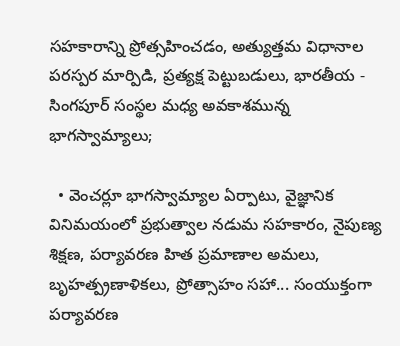సహకారాన్ని ప్రోత్సహించడం, అత్యుత్తమ విధానాల పరస్పర మార్పిడి, ప్రత్యక్ష పెట్టుబడులు, భారతీయ - సింగపూర్ సంస్థల మధ్య అవకాశమున్న భాగస్వామ్యాలు;

  • వెంచర్లూ భాగస్వామ్యాల ఏర్పాటు, వైజ్ఞానిక వినిమయంలో ప్రభుత్వాల నడుమ సహకారం, నైపుణ్య శిక్షణ, పర్యావరణ హిత ప్రమాణాల అమలు, బృహత్ప్రణాళికలు, ప్రోత్సాహం సహా... సంయుక్తంగా పర్యావరణ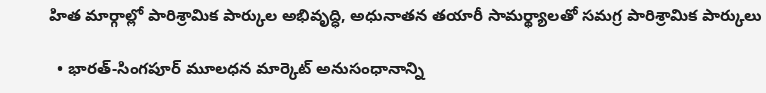హిత మార్గాల్లో పారిశ్రామిక పార్కుల అభివృద్ధి, అధునాతన తయారీ సామర్థ్యాలతో సమగ్ర పారిశ్రామిక పార్కులు

  • భారత్-సింగపూర్ మూలధన మార్కెట్ అనుసంధానాన్ని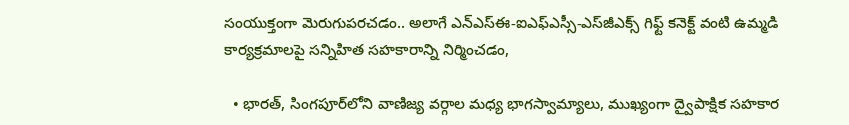సంయుక్తంగా మెరుగుపరచడం.. అలాగే ఎన్ఎస్ఈ-ఐఎఫ్ఎస్సీ-ఎస్‌జీఎక్స్ గిఫ్ట్ కనెక్ట్ వంటి ఉమ్మడి కార్యక్రమాలపై సన్నిహిత సహకారాన్ని నిర్మించడం,

  • భారత్, సింగపూర్‌లోని వాణిజ్య వర్గాల మధ్య భాగస్వామ్యాలు, ముఖ్యంగా ద్వైపాక్షిక సహకార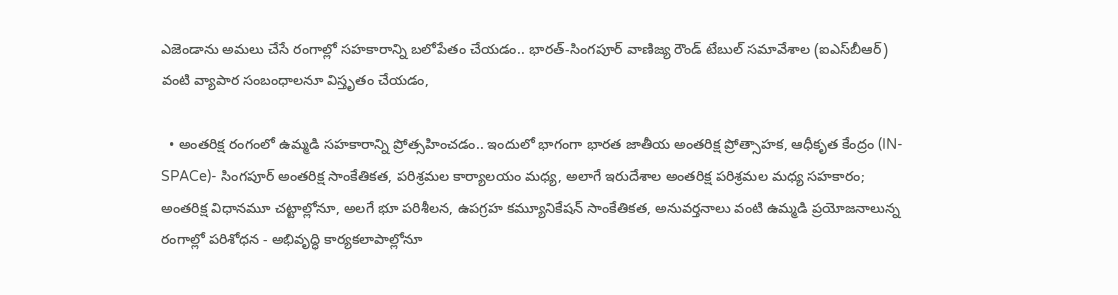ఎజెండాను అమలు చేసే రంగాల్లో సహకారాన్ని బలోపేతం చేయడం.. భారత్-సింగపూర్ వాణిజ్య రౌండ్ టేబుల్ సమావేశాల (ఐఎస్‌బీఆర్) వంటి వ్యాపార సంబంధాలనూ విస్తృతం చేయడం,

  • అంతరిక్ష రంగంలో ఉమ్మడి సహకారాన్ని ప్రోత్సహించడం.. ఇందులో భాగంగా భారత జాతీయ అంతరిక్ష ప్రోత్సాహక, ఆధీకృత కేంద్రం (IN-SPACe)- సింగపూర్ అంతరిక్ష సాంకేతికత, పరిశ్రమల కార్యాలయం మధ్య, అలాగే ఇరుదేశాల అంతరిక్ష పరిశ్రమల మధ్య సహకారం; అంతరిక్ష విధానమూ చట్టాల్లోనూ, అలగే భూ పరిశీలన, ఉపగ్రహ కమ్యూనికేషన్ సాంకేతికత, అనువర్తనాలు వంటి ఉమ్మడి ప్రయోజనాలున్న రంగాల్లో పరిశోధన - అభివృద్ధి కార్యకలాపాల్లోనూ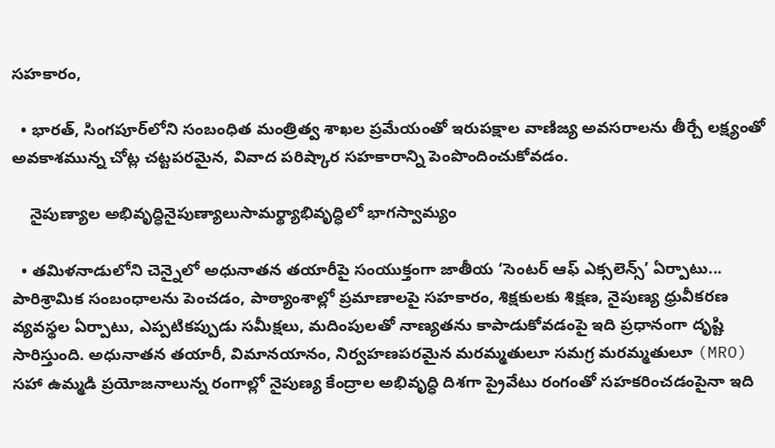సహకారం,

  • భారత్, సింగపూర్‌లోని సంబంధిత మంత్రిత్వ శాఖల ప్రమేయంతో ఇరుపక్షాల వాణిజ్య అవసరాలను తీర్చే లక్ష్యంతో అవకాశమున్న చోట్ల చట్టపరమైన, వివాద పరిష్కార సహకారాన్ని పెంపొందించుకోవడం.

    నైపుణ్యాల అభివృద్ధినైపుణ్యాలుసామర్థ్యాభివృద్ధిలో భాగస్వామ్యం

  • తమిళనాడులోని చెన్నైలో అధునాతన తయారీపై సంయుక్తంగా జాతీయ ‘సెంటర్ ఆఫ్ ఎక్సలెన్స్’ ఏర్పాటు... పారిశ్రామిక సంబంధాలను పెంచడం, పాఠ్యాంశాల్లో ప్రమాణాలపై సహకారం, శిక్షకులకు శిక్షణ, నైపుణ్య ధ్రువీకరణ వ్యవస్థల ఏర్పాటు, ఎప్పటికప్పుడు సమీక్షలు, మదింపులతో నాణ్యతను కాపాడుకోవడంపై ఇది ప్రధానంగా దృష్టి సారిస్తుంది. అధునాతన తయారీ, విమానయానం, నిర్వహణపరమైన మరమ్మతులూ సమగ్ర మరమ్మతులూ (MRO) సహా ఉమ్మడి ప్రయోజనాలున్న రంగాల్లో నైపుణ్య కేంద్రాల అభివృద్ధి దిశగా ప్రైవేటు రంగంతో సహకరించడంపైనా ఇది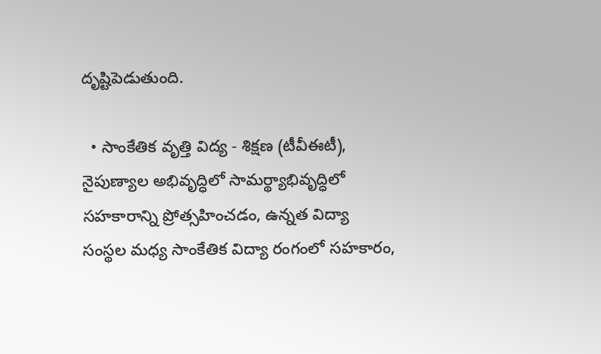దృష్టిపెడుతుంది.

  • సాంకేతిక వృత్తి విద్య - శిక్షణ (టీవీఈటీ), నైపుణ్యాల అభివృద్ధిలో సామర్థ్యాభివృద్ధిలో సహకారాన్ని ప్రోత్సహించడం, ఉన్నత విద్యా సంస్థల మధ్య సాంకేతిక విద్యా రంగంలో సహకారం,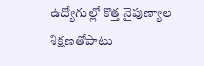ఉద్యోగుల్లో కొత్త నైపుణ్యాల శిక్షణతోపాటు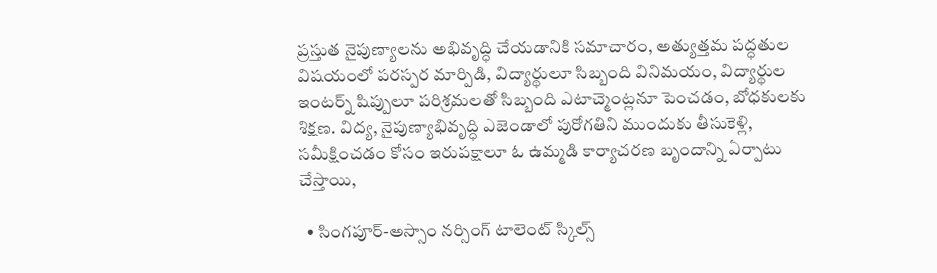ప్రస్తుత నైపుణ్యాలను అభివృద్ధి చేయడానికి సమాచారం, అత్యుత్తమ పద్ధతుల విషయంలో పరస్పర మార్పిడి, విద్యార్థులూ సిబ్బంది వినిమయం, విద్యార్థుల ఇంటర్న్ షిప్పులూ పరిశ్రమలతో సిబ్బంది ఎటాచ్మెంట్లనూ పెంచడం, బోధకులకు శిక్షణ. విద్య, నైపుణ్యాభివృద్ధి ఎజెండాలో పురోగతిని ముందుకు తీసుకెళ్లి, సమీక్షించడం కోసం ఇరుపక్షాలూ ఓ ఉమ్మడి కార్యాచరణ బృందాన్ని ఏర్పాటు చేస్తాయి,

  • సింగపూర్-అస్సాం నర్సింగ్ టాలెంట్ స్కిల్స్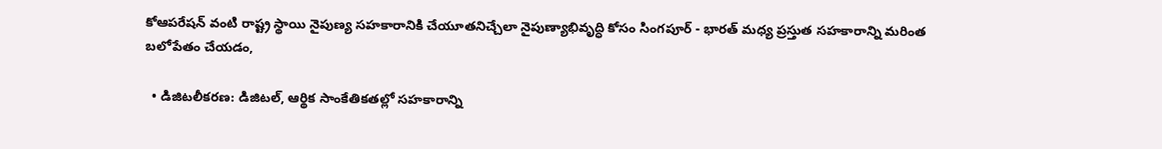కోఆపరేషన్ వంటి రాష్ట్ర స్థాయి నైపుణ్య సహకారానికి చేయూతనిచ్చేలా నైపుణ్యాభివృద్ధి కోసం సింగపూర్‌ - భారత్ మధ్య ప్రస్తుత సహకారాన్ని మరింత బలోపేతం చేయడం,

  • డిజిటలీకరణ: డిజిటల్, ఆర్థిక సాంకేతికతల్లో సహకారాన్ని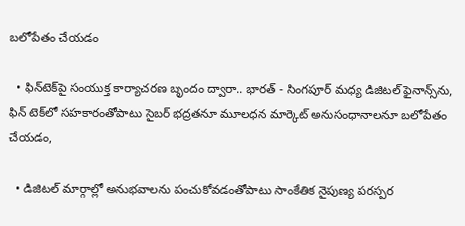బలోపేతం చేయడం

  • ఫిన్‌టెక్‌పై సంయుక్త కార్యాచరణ బృందం ద్వారా.. భారత్ - సింగపూర్ మధ్య డిజిటల్ ఫైనాన్స్‌ను, ఫిన్ టెక్‌లో సహకారంతోపాటు సైబర్ భద్రతనూ మూలధన మార్కెట్ అనుసంధానాలనూ బలోపేతం చేయడం,

  • డిజిటల్ మార్గాల్లో అనుభవాలను పంచుకోవడంతోపాటు సాంకేతిక నైపుణ్య పరస్పర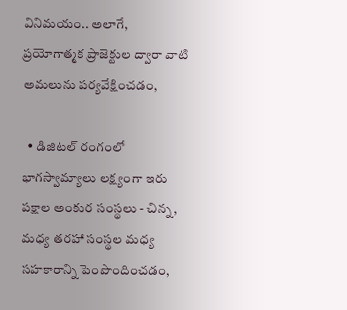వినిమయం.. అలాగే, ప్రయోగాత్మక ప్రాజెక్టుల ద్వారా వాటి అమలును పర్యవేక్షించడం,

  • డిజిటల్ రంగంలో భాగస్వామ్యాలు లక్ష్యంగా ఇరు పక్షాల అంకుర సంస్థలు - చిన్న, మధ్య తరహా సంస్థల మధ్య సహకారాన్ని పెంపొందించడం,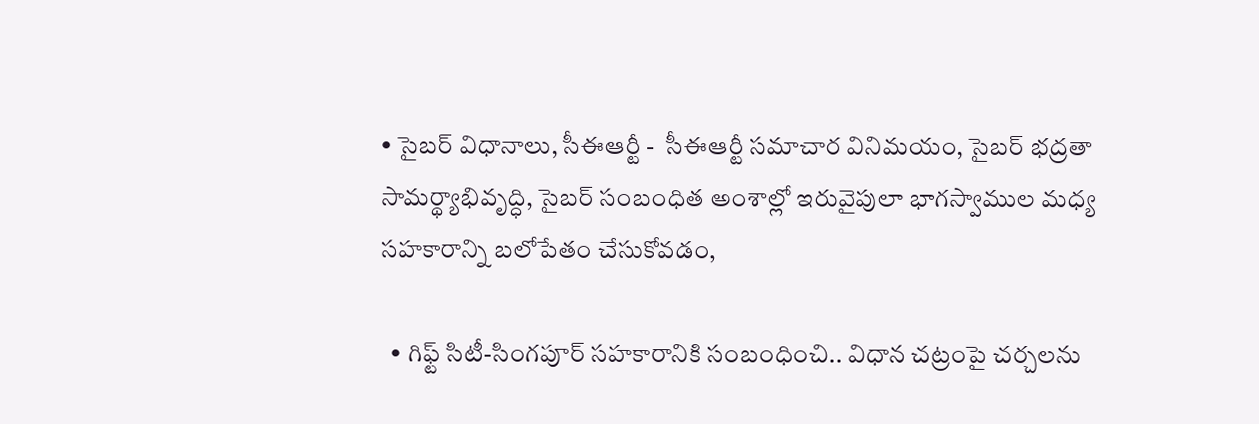• సైబర్ విధానాలు, సీఈఆర్టీ -  సీఈఆర్టీ సమాచార వినిమయం, సైబర్ భద్రతా సామర్థ్యాభివృద్ధి, సైబర్ సంబంధిత అంశాల్లో ఇరువైపులా భాగస్వాముల మధ్య సహకారాన్ని బలోపేతం చేసుకోవడం,

  • గిఫ్ట్ సిటీ-సింగపూర్ సహకారానికి సంబంధించి.. విధాన చట్రంపై చర్చలను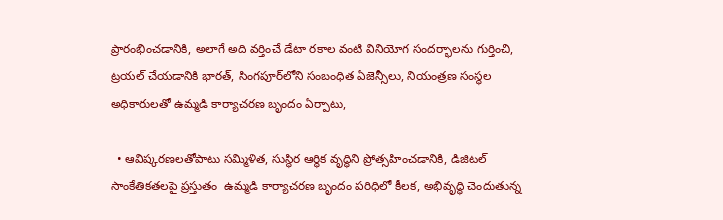ప్రారంభించడానికి, అలాగే అది వర్తించే డేటా రకాల వంటి వినియోగ సందర్భాలను గుర్తించి, ట్రయల్ చేయడానికి భారత్, సింగపూర్‌లోని సంబంధిత ఏజెన్సీలు, నియంత్రణ సంస్థల అధికారులతో ఉమ్మడి కార్యాచరణ బృందం ఏర్పాటు,

  • ఆవిష్కరణలతోపాటు సమ్మిళిత, సుస్థిర ఆర్థిక వృద్ధిని ప్రోత్సహించడానికి, డిజిటల్ సాంకేతికతలపై ప్రస్తుతం  ఉమ్మడి కార్యాచరణ బృందం పరిధిలో కీలక, అభివృద్ధి చెందుతున్న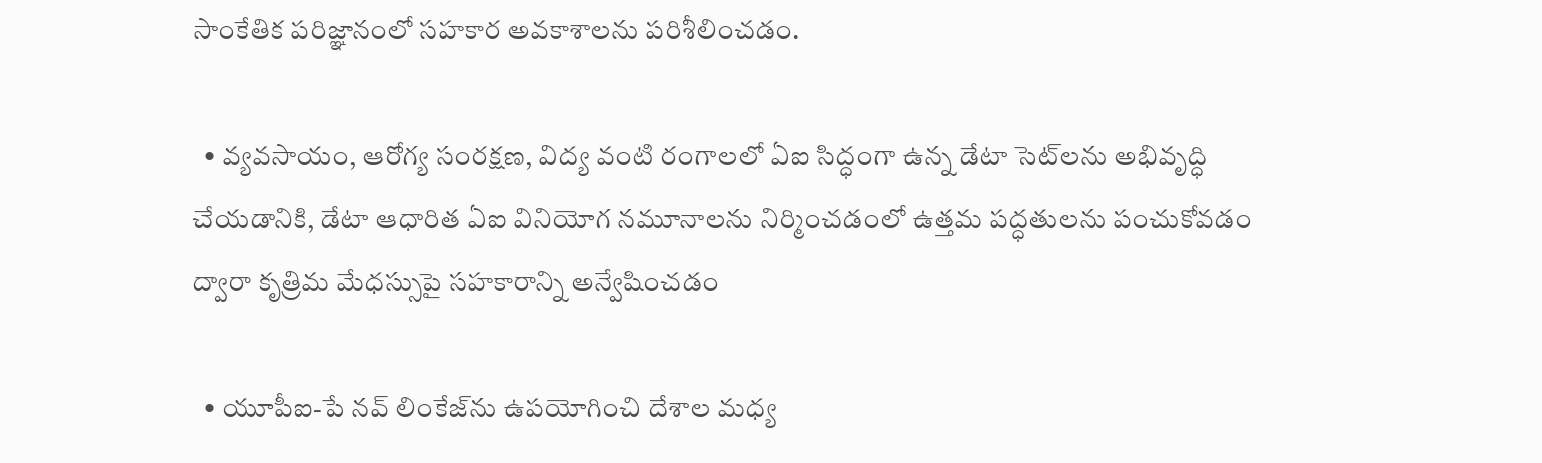సాంకేతిక పరిజ్ఞానంలో సహకార అవకాశాలను పరిశీలించడం.

  • వ్యవసాయం, ఆరోగ్య సంరక్షణ, విద్య వంటి రంగాలలో ఏఐ సిద్ధంగా ఉన్న డేటా సెట్‌లను అభివృద్ధి చేయడానికి, డేటా ఆధారిత ఏఐ వినియోగ నమూనాలను నిర్మించడంలో ఉత్తమ పద్ధతులను పంచుకోవడం ద్వారా కృత్రిమ మేధస్సుపై సహకారాన్ని అన్వేషించడం

  • యూపీఐ-పే నవ్‌ లింకేజ్‌ను ఉపయోగించి దేశాల మధ్య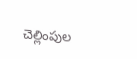చెల్లింపుల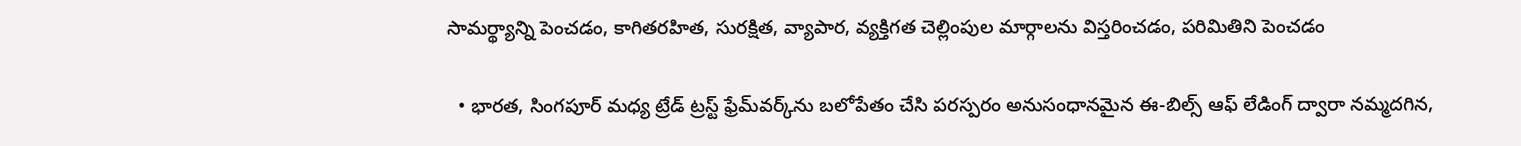సామర్థ్యాన్ని పెంచడం, కాగితరహిత, సురక్షిత, వ్యాపార, వ్యక్తిగత చెల్లింపుల మార్గాలను విస్తరించడం, పరిమితిని పెంచడం

  • భారత, సింగపూర్ మధ్య ట్రేడ్‌ ట్రస్ట్‌ ఫ్రేమ్‌వర్క్‌ను బలోపేతం చేసి పరస్పరం అనుసంధానమైన ఈ-బిల్స్ ఆఫ్ లేడింగ్ ద్వారా నమ్మదగిన,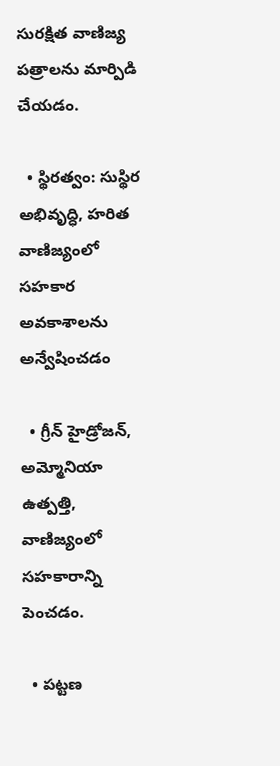సురక్షిత వాణిజ్య పత్రాలను మార్పిడి చేయడం.

  • స్థిరత్వం: సుస్థిర అభివృద్ధి, హరిత వాణిజ్యంలో సహకార అవకాశాలను అన్వేషించడం

  • గ్రీన్ హైడ్రోజన్, అమ్మోనియా ఉత్పత్తి, వాణిజ్యంలో సహకారాన్ని పెంచడం.

  • పట్టణ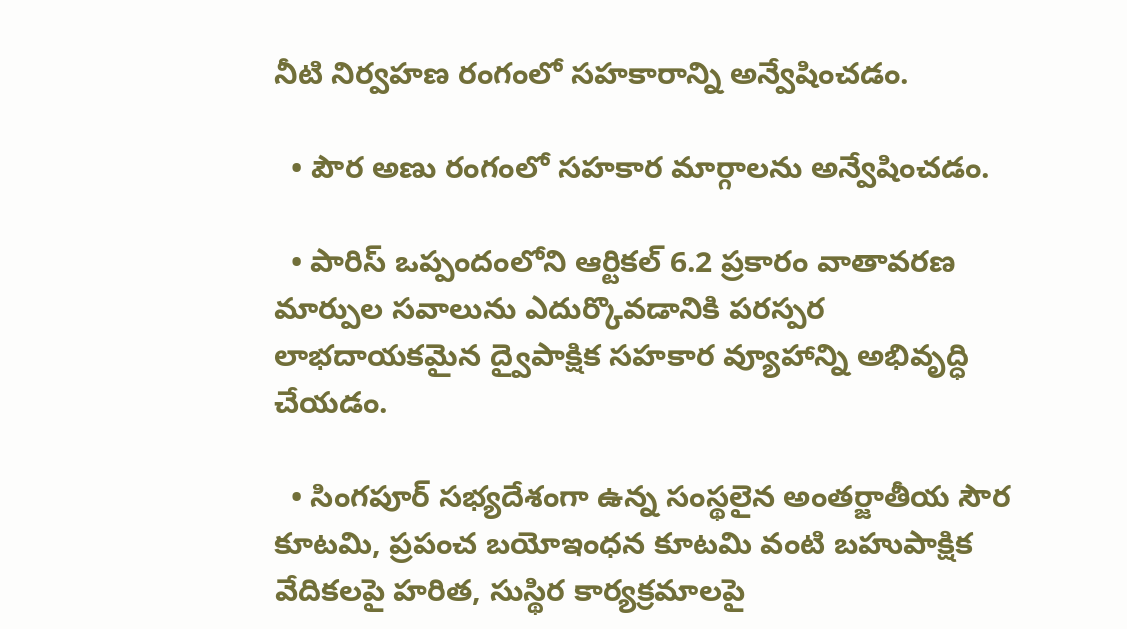నీటి నిర్వహణ రంగంలో సహకారాన్ని అన్వేషించడం.

  • పౌర అణు రంగంలో సహకార మార్గాలను అన్వేషించడం.

  • పారిస్ ఒప్పందంలోని ఆర్టికల్ 6.2 ప్రకారం వాతావరణ మార్పుల సవాలును ఎదుర్కొవడానికి పరస్పర లాభదాయకమైన ద్వైపాక్షిక సహకార వ్యూహాన్ని అభివృద్ధి చేయడం.

  • సింగపూర్ సభ్యదేశంగా ఉన్న సంస్థలైన అంతర్జాతీయ సౌర కూటమి, ప్రపంచ బయోఇంధన కూటమి వంటి బహుపాక్షిక వేదికలపై హరిత, సుస్థిర కార్యక్రమాలపై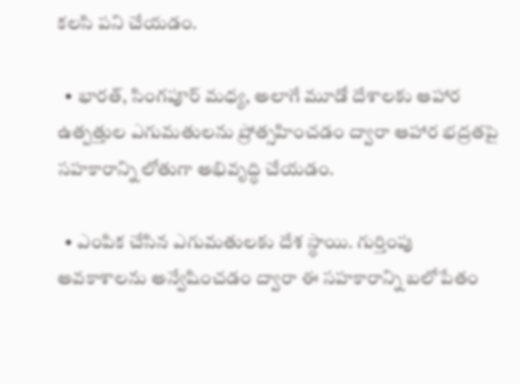కలసి పని చేయడం.

  • భారత్‌, సింగపూర్ మధ్య, అలాగే మూడో దేశాలకు ఆహార ఉత్పత్తుల ఎగుమతులను ప్రోత్సహించడం ద్వారా ఆహార భద్రతపై సహకారాన్ని లోతుగా అభివృద్ధి చేయడం.

  • ఎంపిక చేసిన ఎగుమతులకు దేశ స్థాయి. గుర్తింపు అవకాశాలను అన్వేషించడం ద్వారా ఈ సహకారాన్ని బలోపేతం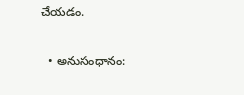చేయడం.

  • అనుసంధానం: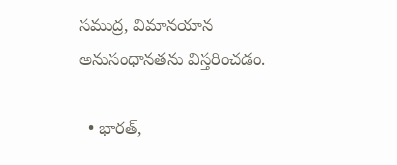సముద్ర, విమానయాన అనుసంధానతను విస్తరించడం.

  • భారత్‌,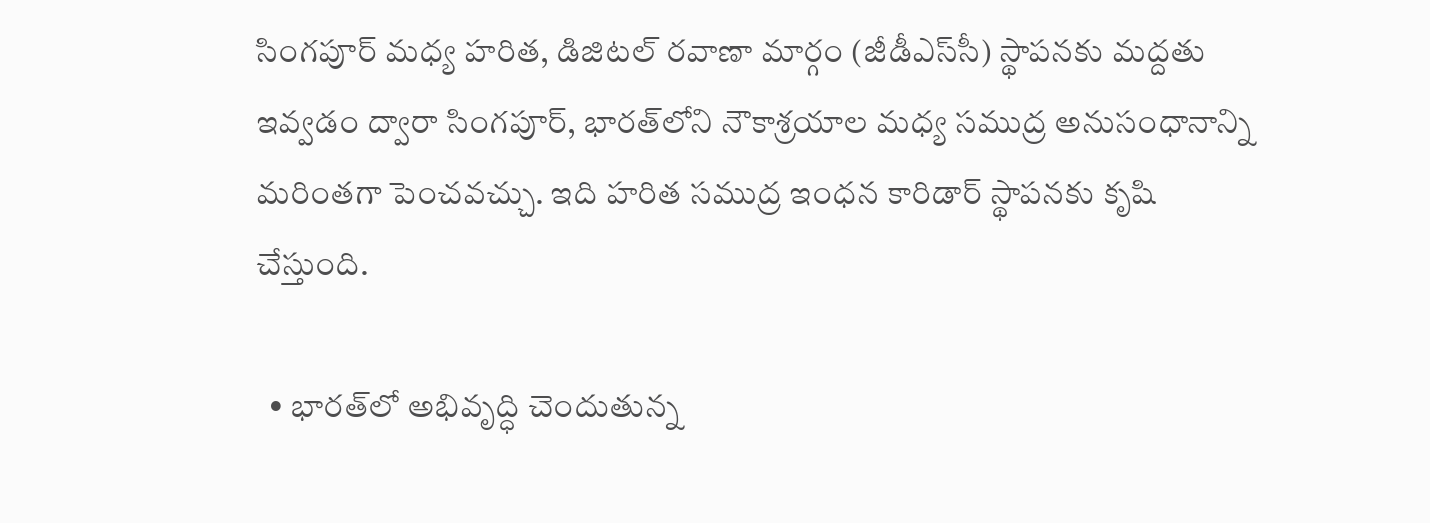సింగపూర్‌ మధ్య హరిత, డిజిటల్ రవాణా మార్గం (జీడీఎస్‌సీ) స్థాపనకు మద్దతు ఇవ్వడం ద్వారా సింగపూర్, భారత్‌లోని నౌకాశ్రయాల మధ్య సముద్ర అనుసంధానాన్ని మరింతగా పెంచవచ్చు. ఇది హరిత సముద్ర ఇంధన కారిడార్ స్థాపనకు కృషి చేస్తుంది.

  • భారత్‌లో అభివృద్ధి చెందుతున్న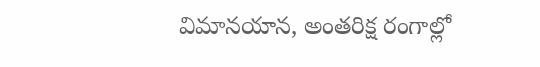విమానయాన, అంతరిక్ష రంగాల్లో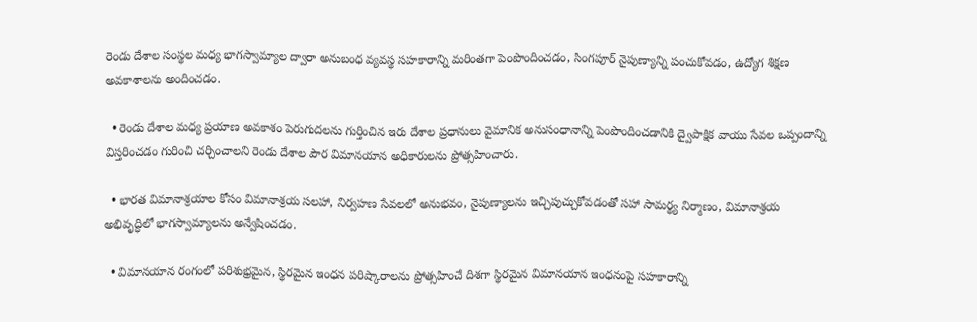రెండు దేశాల సంస్థల మధ్య భాగస్వామ్యాల ద్వారా అనుబంధ వ్యవస్థ సహకారాన్ని మరింతగా పెంపొందించడం, సింగపూర్ నైపుణ్యాన్ని పంచుకోవడం, ఉద్యోగ శిక్షణ అవకాశాలను అందించడం.

  • రెండు దేశాల మధ్య ప్రయాణ అవకాశం పెరుగుదలను గుర్తించిన ఇరు దేశాల ప్రధానులు వైమానిక అనుసంధానాన్ని పెంపొందించడానికి ద్వైపాక్షిక వాయు సేవల ఒప్పందాన్ని విస్తరించడం గురించి చర్చించాలని రెండు దేశాల పౌర విమానయాన అధికారులను ప్రోత్సహించారు.

  • భారత విమానాశ్రయాల కోసం విమానాశ్రయ సలహా, నిర్వహణ సేవలలో అనుభవం, నైపుణ్యాలను ఇచ్చిపుచ్చుకోవడంతో సహా సామర్థ్య నిర్మాణం, విమానాశ్రయ అభివృద్ధిలో భాగస్వామ్యాలను అన్వేషించడం.

  • విమానయాన రంగంలో పరిశుభ్రమైన, స్థిరమైన ఇంధన పరిష్కారాలను ప్రోత్సహించే దిశగా స్థిరమైన విమానయాన ఇంధనంపై సహకారాన్ని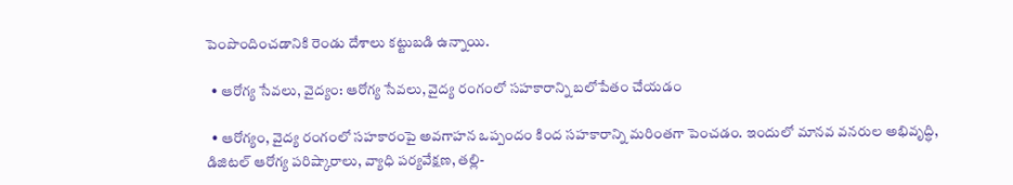పెంపొందించడానికి రెండు దేశాలు కట్టుబడి ఉన్నాయి.

  • ఆరోగ్య సేవలు, వైద్యం: ఆరోగ్య సేవలు, వైద్య రంగంలో సహకారాన్ని బలోపేతం చేయడం

  • ఆరోగ్యం, వైద్య రంగంలో సహకారంపై అవగాహన ఒప్పందం కింద సహకారాన్ని మరింతగా పెంచడం. ఇందులో మానవ వనరుల అభివృద్ధి, డిజిటల్ ఆరోగ్య పరిష్కారాలు, వ్యాధి పర్యవేక్షణ, తల్లి-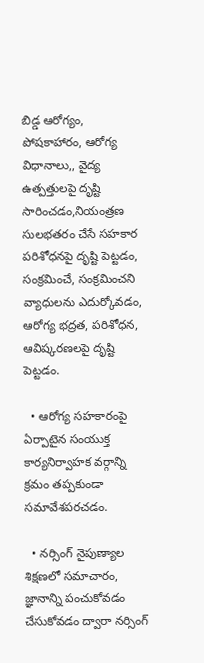బిడ్డ ఆరోగ్యం, పోషకాహారం, ఆరోగ్య విధానాలు,, వైద్య ఉత్పత్తులపై దృష్టి సారించడం,నియంత్రణ సులభతరం చేసే సహకార పరిశోధనపై దృష్టి పెట్టడం, సంక్రమించే, సంక్రమించని వ్యాధులను ఎదుర్కోవడం, ఆరోగ్య భద్రత, పరిశోధన, ఆవిష్కరణలపై దృష్టి పెట్టడం.

  • ఆరోగ్య సహకారంపై ఏర్పాటైన సంయుక్త కార్యనిర్వాహక వర్గాన్ని క్రమం తప్పకుండా సమావేశపరచడం.

  • నర్సింగ్ నైపుణ్యాల శిక్షణలో సమాచారం, జ్ఞానాన్ని పంచుకోవడం చేసుకోవడం ద్వారా నర్సింగ్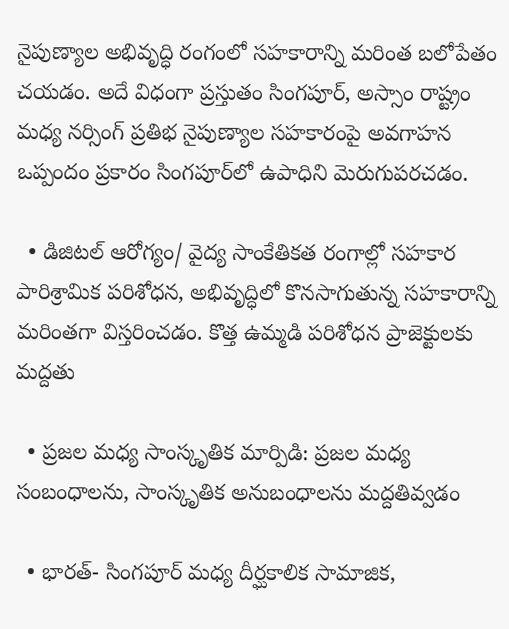నైపుణ్యాల అభివృద్ధి రంగంలో సహకారాన్ని మరింత బలోపేతం చయడం. అదే విధంగా ప్రస్తుతం సింగపూర్, అస్సాం రాష్ట్రం మధ్య నర్సింగ్ ప్రతిభ నైపుణ్యాల సహకారంపై అవగాహన ఒప్పందం ప్రకారం సింగపూర్‌లో ఉపాధిని మెరుగుపరచడం.

  • డిజిటల్ ఆరోగ్యం/ వైద్య సాంకేతికత రంగాల్లో సహకార పారిశ్రామిక పరిశోధన, అభివృద్ధిలో కొనసాగుతున్న సహకారాన్ని మరింతగా విస్తరించడం. కొత్త ఉమ్మడి పరిశోధన ప్రాజెక్టులకు మద్దతు

  • ప్రజల మధ్య సాంస్కృతిక మార్పిడి: ప్రజల మధ్య సంబంధాలను, సాంస్కృతిక అనుబంధాలను మద్దతివ్వడం

  • భారత్‌- సింగపూర్ మధ్య దీర్ఘకాలిక సామాజిక,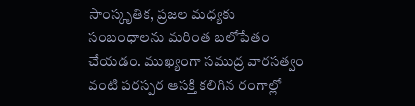సాంస్కృతిక, ప్రజల మధ్యకు సంబంధాలను మరింత బలోపేతం చేయడం. ముఖ్యంగా సముద్ర వారసత్వం వంటి పరస్పర ఆసక్తి కలిగిన రంగాల్లో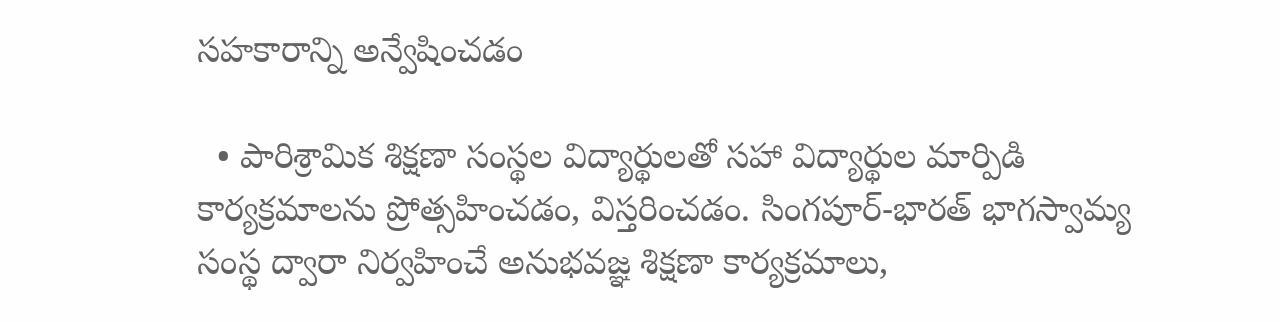సహకారాన్ని అన్వేషించడం

  • పారిశ్రామిక శిక్షణా సంస్థల విద్యార్థులతో సహా విద్యార్థుల మార్పిడి కార్యక్రమాలను ప్రోత్సహించడం, విస్తరించడం. సింగపూర్-భారత్‌ భాగస్వామ్య సంస్థ ద్వారా నిర్వహించే అనుభవజ్ఞ శిక్షణా కార్యక్రమాలు,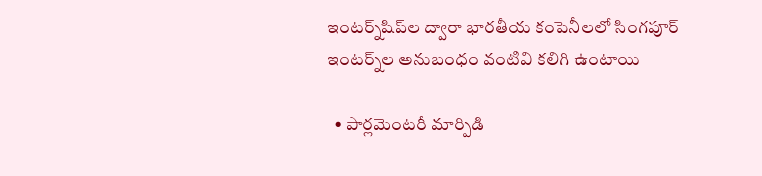ఇంటర్న్‌షిప్‌ల ద్వారా భారతీయ కంపెనీలలో సింగపూర్ ఇంటర్న్‌ల అనుబంధం వంటివి కలిగి ఉంటాయి

  • పార్లమెంటరీ మార్పిడి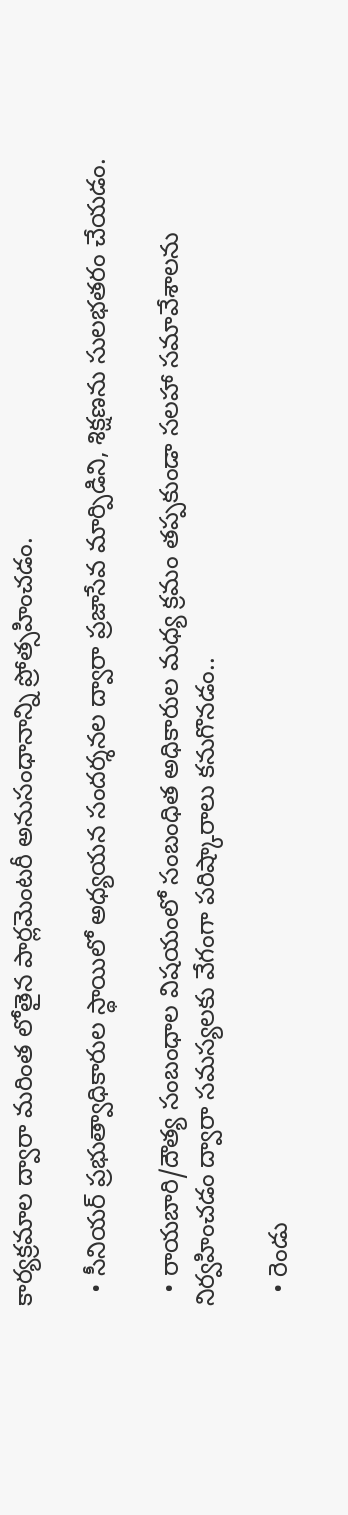కార్యక్రమాల ద్వారా మరింత లోతైన పార్లమెంటరీ అనుసంధానాన్ని ప్రోత్సహించడం.

  • సీనియర్‌ ప్రభుత్వాధికారుల స్థాయిలో అధ్యయన సందర్శనల ద్వారా ప్రజాసేవ మార్పిడిని, శిక్షణను సులభతరం చేయడం.

  • రాయబారి/దౌత్య సంబంధాల విషయంలో సంబంధిత అధికారుల మధ్య క్రమం తప్పకుండా సలహా సమావేశాలను నిర్వహించడం ద్వారా సమస్యలకు వేగంగా పరిష్కారాలు కనుగొనడం..

  • రెండు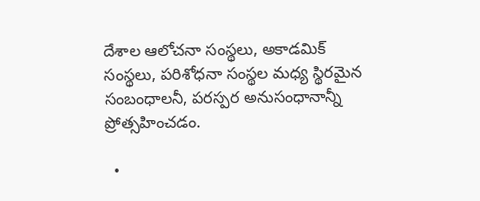దేశాల ఆలోచనా సంస్థలు, అకాడమిక్‌ సంస్థలు, పరిశోధనా సంస్థల మధ్య స్థిరమైన సంబంధాలనీ, పరస్పర అనుసంధానాన్నీ ప్రోత్సహించడం.

  •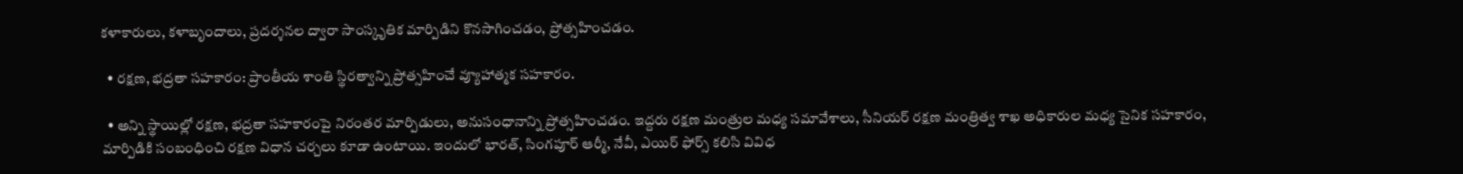కళాకారులు, కళాబృందాలు, ప్రదర్శనల ద్వారా సాంస్కృతిక మార్పిడిని కొనసాగించడం, ప్రోత్సహించడం.

  • రక్షణ, భద్రతా సహకారం: ప్రాంతీయ శాంతి స్థిరత్వాన్ని ప్రోత్సహించే వ్యూహాత్మక సహకారం.

  • అన్ని స్థాయిల్లో రక్షణ, భద్రతా సహకారంపై నిరంతర మార్పిడులు, అనుసంధానాన్ని ప్రోత్సహించడం. ఇద్దరు రక్షణ మంత్రుల మధ్య సమావేశాలు, సీనియర్‌ రక్షణ మంత్రిత్వ శాఖ అధికారుల మధ్య సైనిక సహకారం, మార్పిడికి సంబంధించి రక్షణ విధాన చర్చలు కూడా ఉంటాయి. ఇందులో భారత్‌, సింగపూర్ ఆర్మీ, నేవీ, ఎయిర్ ఫోర్స్ కలిసి వివిధ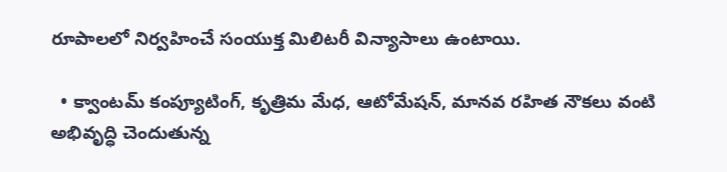రూపాలలో నిర్వహించే సంయుక్త మిలిటరీ విన్యాసాలు ఉంటాయి.

  • క్వాంటమ్ కంప్యూటింగ్, కృత్రిమ మేధ, ఆటోమేషన్, మానవ రహిత నౌకలు వంటి అభివృద్ధి చెందుతున్న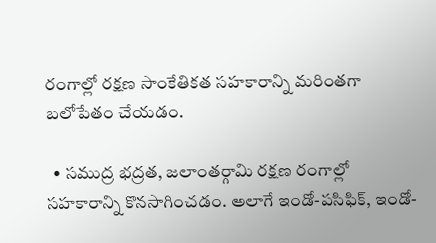రంగాల్లో రక్షణ సాంకేతికత సహకారాన్ని మరింతగా బలోపేతం చేయడం.

  • సముద్ర భద్రత, జలాంతర్గామి రక్షణ రంగాల్లో సహకారాన్ని కొనసాగించడం. అలాగే ఇండో-పసిఫిక్‌, ఇండో-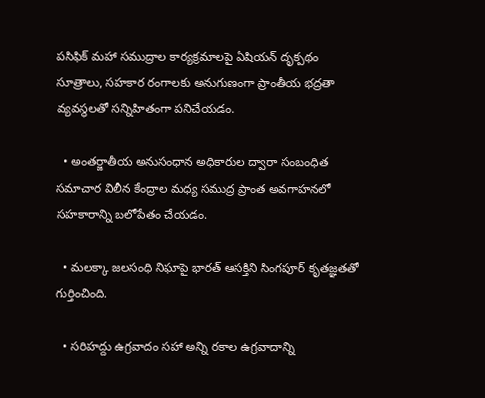పసిఫిక్‌ మహా సముద్రాల కార్యక్రమాలపై ఏషియన్‌ దృక్పథం సూత్రాలు, సహకార రంగాలకు అనుగుణంగా ప్రాంతీయ భద్రతా వ్యవస్థలతో సన్నిహితంగా పనిచేయడం.

  • అంతర్జాతీయ అనుసంధాన అధికారుల ద్వారా సంబంధిత సమాచార విలీన కేంద్రాల మధ్య సముద్ర ప్రాంత అవగాహనలో సహకారాన్ని బలోపేతం చేయడం.

  • మలక్కా జలసంధి నిఘాపై భారత్‌ ఆసక్తిని సింగపూర్ కృతజ్ఞతతో గుర్తించింది.

  • సరిహద్దు ఉగ్రవాదం సహా అన్ని రకాల ఉగ్రవాదాన్ని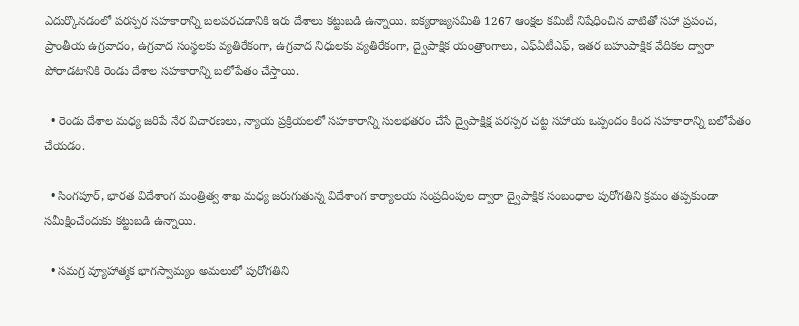ఎదుర్కొనడంలో పరస్పర సహకారాన్ని బలపరచడానికి ఇరు దేశాలు కట్టుబడి ఉన్నాయి. ఐక్యరాజ్యసమితి 1267 ఆంక్షల కమిటీ నిషేధించిన వాటితో సహా ప్రపంచ, ప్రాంతీయ ఉగ్రవాదం, ఉగ్రవాద సంస్థలకు వ్యతిరేకంగా, ఉగ్రవాద నిధులకు వ్యతిరేకంగా, ద్వైపాక్షిక యంత్రాంగాలు, ఎఫ్‌ఏటీఎఫ్‌, ఇతర బహుపాక్షిక వేదికల ద్వారా పోరాడటానికి రెండు దేశాల సహకారాన్ని బలోపేతం చేస్తాయి.

  • రెండు దేశాల మధ్య జరిపే నేర విచారణలు, న్యాయ ప్రక్రియలలో సహకారాన్ని సులభతరం చేసే ద్వైపాక్షిక్ష పరస్పర చట్ట సహాయ ఒప్పందం కింద సహకారాన్ని బలోపేతం చేయడం.

  • సింగపూర్‌, భారత విదేశాంగ మంత్రిత్వ శాఖ మధ్య జరుగుతున్న విదేశాంగ కార్యాలయ సంప్రదింపుల ద్వారా ద్వైపాక్షిక సంబంధాల పురోగతిని క్రమం తప్పకుండా సమీక్షించేందుకు కట్టుబడి ఉన్నాయి.

  • సమగ్ర వ్యూహాత్మక భాగస్వామ్యం అమలులో పురోగతిని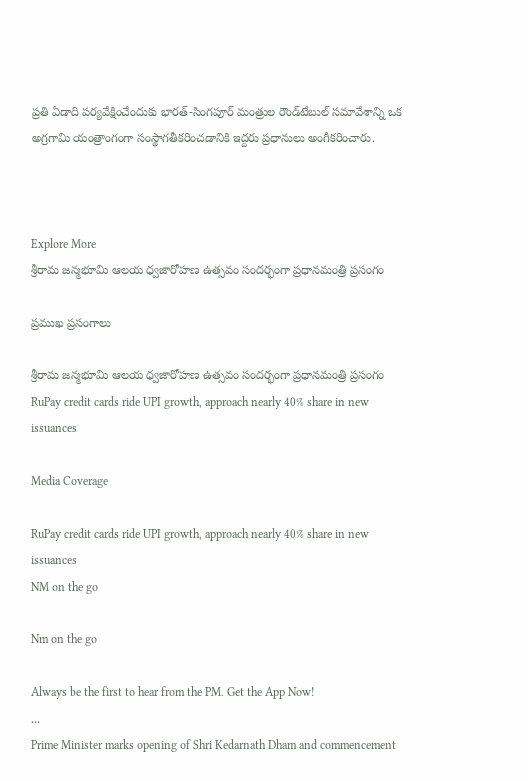ప్రతి ఏడాది పర్యవేక్షించేందుకు భారత్‌-సింగపూర్ మంత్రుల రౌండ్‌టేబుల్‌ సమావేశాన్ని ఒక అగ్రగామి యంత్రాంగంగా సంస్థాగతీకరించడానికి ఇద్దరు ప్రధానులు అంగీకరించారు.



Explore More
శ్రీరామ జన్మభూమి ఆలయ ధ్వజారోహణ ఉత్సవం సందర్భంగా ప్రధానమంత్రి ప్రసంగం

ప్రముఖ ప్రసంగాలు

శ్రీరామ జన్మభూమి ఆలయ ధ్వజారోహణ ఉత్సవం సందర్భంగా ప్రధానమంత్రి ప్రసంగం
RuPay credit cards ride UPI growth, approach nearly 40% share in new issuances

Media Coverage

RuPay credit cards ride UPI growth, approach nearly 40% share in new issuances
NM on the go

Nm on the go

Always be the first to hear from the PM. Get the App Now!
...
Prime Minister marks opening of Shri Kedarnath Dham and commencement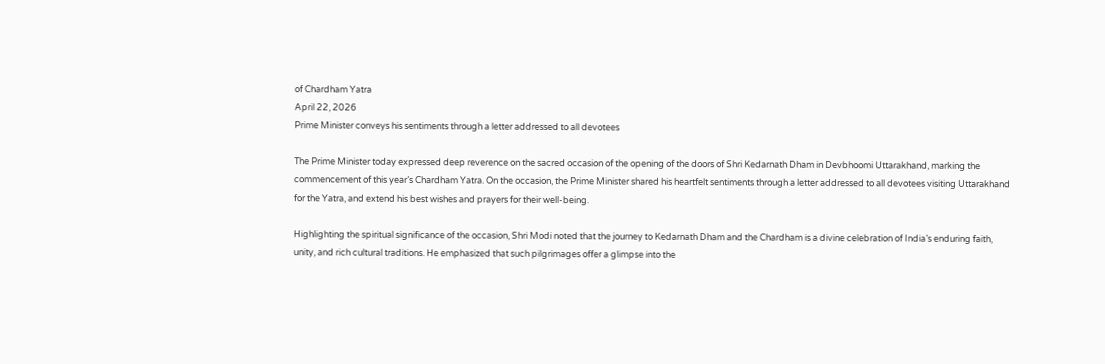of Chardham Yatra
April 22, 2026
Prime Minister conveys his sentiments through a letter addressed to all devotees

The Prime Minister today expressed deep reverence on the sacred occasion of the opening of the doors of Shri Kedarnath Dham in Devbhoomi Uttarakhand, marking the commencement of this year’s Chardham Yatra. On the occasion, the Prime Minister shared his heartfelt sentiments through a letter addressed to all devotees visiting Uttarakhand for the Yatra, and extend his best wishes and prayers for their well-being.

Highlighting the spiritual significance of the occasion, Shri Modi noted that the journey to Kedarnath Dham and the Chardham is a divine celebration of India’s enduring faith, unity, and rich cultural traditions. He emphasized that such pilgrimages offer a glimpse into the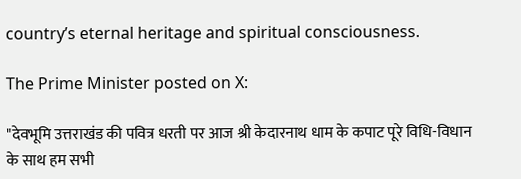country’s eternal heritage and spiritual consciousness.

The Prime Minister posted on X:

"देवभूमि उत्तराखंड की पवित्र धरती पर आज श्री केदारनाथ धाम के कपाट पूरे विधि-विधान के साथ हम सभी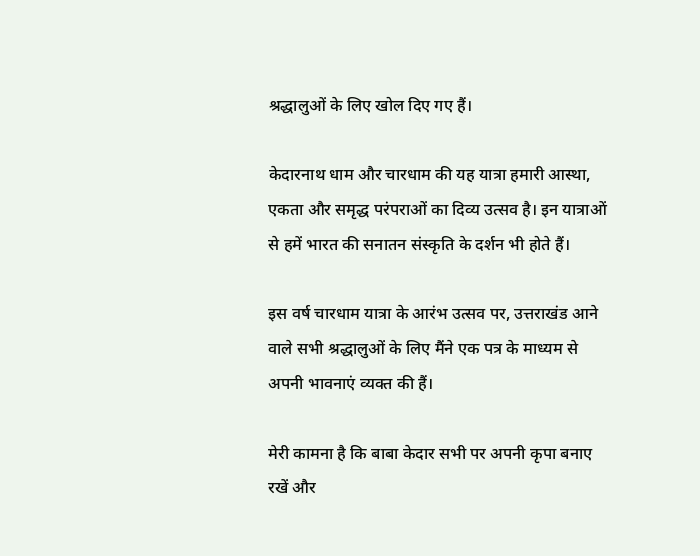श्रद्धालुओं के लिए खोल दिए गए हैं।

केदारनाथ धाम और चारधाम की यह यात्रा हमारी आस्था, एकता और समृद्ध परंपराओं का दिव्य उत्सव है। इन यात्राओं से हमें भारत की सनातन संस्कृति के दर्शन भी होते हैं।

इस वर्ष चारधाम यात्रा के आरंभ उत्सव पर, उत्तराखंड आने वाले सभी श्रद्धालुओं के लिए मैंने एक पत्र के माध्यम से अपनी भावनाएं व्यक्त की हैं।

मेरी कामना है कि बाबा केदार सभी पर अपनी कृपा बनाए रखें और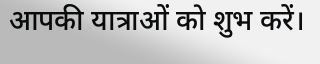आपकी यात्राओं को शुभ करें।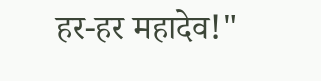हर-हर महादेव!"